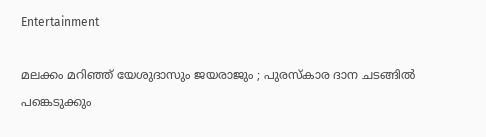Entertainment

മലക്കം മറിഞ്ഞ് യേശുദാസും ജയരാജും ; പുരസ്‌കാര ദാന ചടങ്ങില്‍ പങ്കെടുക്കും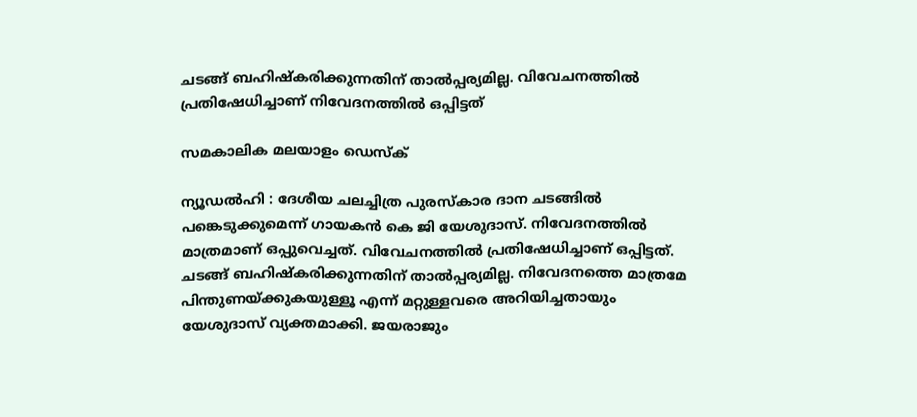ചടങ്ങ് ബഹിഷ്‌കരിക്കുന്നതിന് താല്‍പ്പര്യമില്ല. വിവേചനത്തില്‍ പ്രതിഷേധിച്ചാണ് നിവേദനത്തില്‍ ഒപ്പിട്ടത്

സമകാലിക മലയാളം ഡെസ്ക്

ന്യൂഡല്‍ഹി : ദേശീയ ചലച്ചിത്ര പുരസ്‌കാര ദാന ചടങ്ങില്‍ പങ്കെടുക്കുമെന്ന് ഗായകന്‍ കെ ജി യേശുദാസ്. നിവേദനത്തില്‍ മാത്രമാണ് ഒപ്പുവെച്ചത്. വിവേചനത്തില്‍ പ്രതിഷേധിച്ചാണ് ഒപ്പിട്ടത്. ചടങ്ങ് ബഹിഷ്‌കരിക്കുന്നതിന് താല്‍പ്പര്യമില്ല. നിവേദനത്തെ മാത്രമേ പിന്തുണയ്ക്കുകയുള്ളൂ എന്ന് മറ്റുള്ളവരെ അറിയിച്ചതായും യേശുദാസ് വ്യക്തമാക്കി. ജയരാജും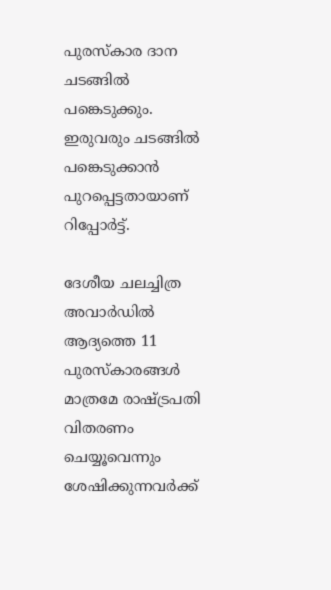പുരസ്‌കാര ദാന ചടങ്ങില്‍ പങ്കെടുക്കും. ഇരുവരും ചടങ്ങില്‍ പങ്കെടുക്കാന്‍ പുറപ്പെട്ടതായാണ് റിപ്പോര്‍ട്ട്.

ദേശീയ ചലച്ചിത്ര അവാര്‍ഡില്‍ ആദ്യത്തെ 11 പുരസ്‌കാരങ്ങള്‍ മാത്രമേ രാഷ്ട്രപതി വിതരണം ചെയ്യൂവെന്നും ശേഷിക്കുന്നവര്‍ക്ക്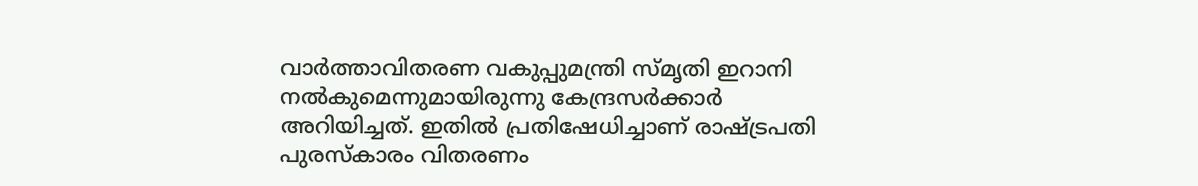വാര്‍ത്താവിതരണ വകുപ്പുമന്ത്രി സ്മൃതി ഇറാനി നല്‍കുമെന്നുമായിരുന്നു കേന്ദ്രസര്‍ക്കാര്‍ അറിയിച്ചത്. ഇതില്‍ പ്രതിഷേധിച്ചാണ് രാഷ്ട്രപതി പുരസ്‌കാരം വിതരണം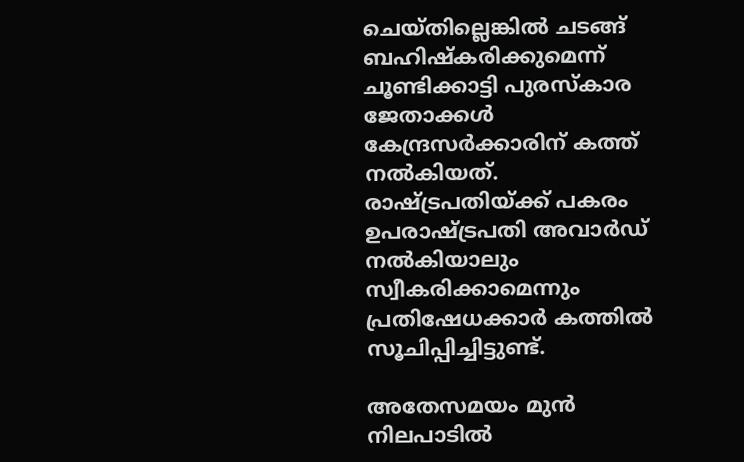ചെയ്തില്ലെങ്കില്‍ ചടങ്ങ് ബഹിഷ്‌കരിക്കുമെന്ന് ചൂണ്ടിക്കാട്ടി പുരസ്‌കാര ജേതാക്കള്‍ കേന്ദ്രസര്‍ക്കാരിന് കത്ത് നല്‍കിയത്. രാഷ്ട്രപതിയ്ക്ക് പകരം ഉപരാഷ്ട്രപതി അവാര്‍ഡ് നല്‍കിയാലും സ്വീകരിക്കാമെന്നും പ്രതിഷേധക്കാര്‍ കത്തില്‍ സൂചിപ്പിച്ചിട്ടുണ്ട്.

അതേസമയം മുന്‍ നിലപാടില്‍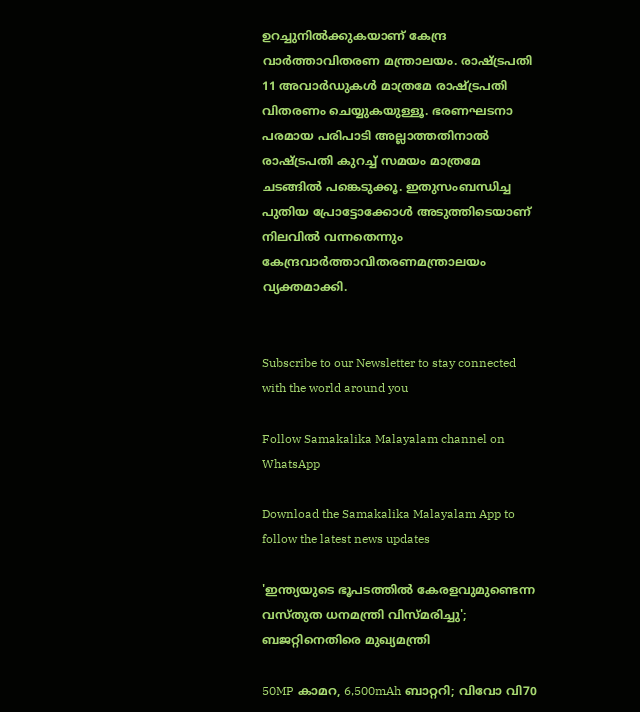ഉറച്ചുനില്‍ക്കുകയാണ് കേന്ദ്ര വാര്‍ത്താവിതരണ മന്ത്രാലയം. രാഷ്ട്രപതി 11 അവാര്‍ഡുകള്‍ മാത്രമേ രാഷ്ട്രപതി വിതരണം ചെയ്യുകയുള്ളൂ. ഭരണഘടനാ പരമായ പരിപാടി അല്ലാത്തതിനാല്‍ രാഷ്ട്രപതി കുറച്ച് സമയം മാത്രമേ ചടങ്ങില്‍ പങ്കെടുക്കൂ. ഇതുസംബന്ധിച്ച പുതിയ പ്രോട്ടോക്കോള്‍ അടുത്തിടെയാണ് നിലവില്‍ വന്നതെന്നും കേന്ദ്രവാര്‍ത്താവിതരണമന്ത്രാലയം വ്യക്തമാക്കി.


Subscribe to our Newsletter to stay connected with the world around you

Follow Samakalika Malayalam channel on WhatsApp

Download the Samakalika Malayalam App to follow the latest news updates

'ഇന്ത്യയുടെ ഭൂപടത്തില്‍ കേരളവുമുണ്ടെന്ന വസ്തുത ധനമന്ത്രി വിസ്മരിച്ചു'; ബജറ്റിനെതിരെ മുഖ്യമന്ത്രി

50MP കാമറ, 6,500mAh ബാറ്ററി; വിവോ വി70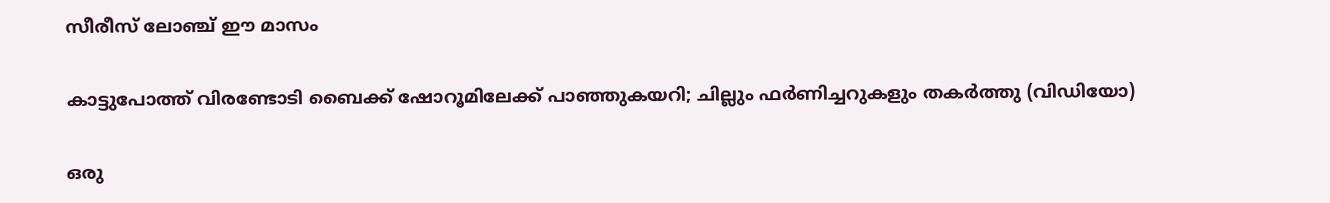സീരീസ് ലോഞ്ച് ഈ മാസം

കാട്ടുപോത്ത് വിരണ്ടോടി ബൈക്ക് ഷോറൂമിലേക്ക് പാഞ്ഞുകയറി; ചില്ലും ഫർണിച്ചറുകളും തകർത്തു (വിഡിയോ)

ഒരു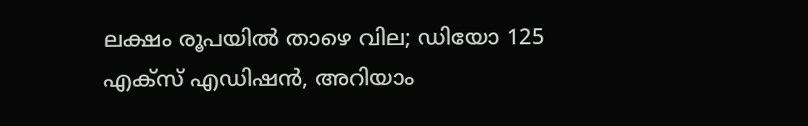ലക്ഷം രൂപയില്‍ താഴെ വില; ഡിയോ 125 എക്‌സ് എഡിഷന്‍, അറിയാം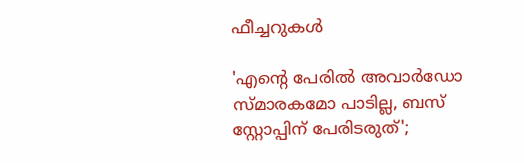ഫീച്ചറുകള്‍

'എന്റെ പേരില്‍ അവാര്‍ഡോ സ്മാരകമോ പാടില്ല, ബസ് സ്റ്റോപ്പിന് പേരിടരുത്';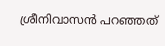ശ്രീനിവാസന്‍ പറഞ്ഞത്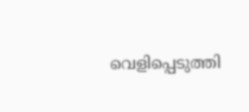വെളിപ്പെടുത്തി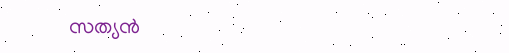സത്യന്‍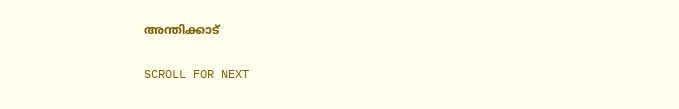അന്തിക്കാട്

SCROLL FOR NEXT